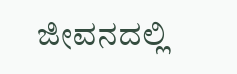ಜೀವನದಲ್ಲಿ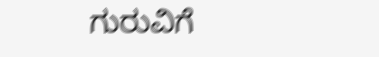ಗುರುವಿಗೆ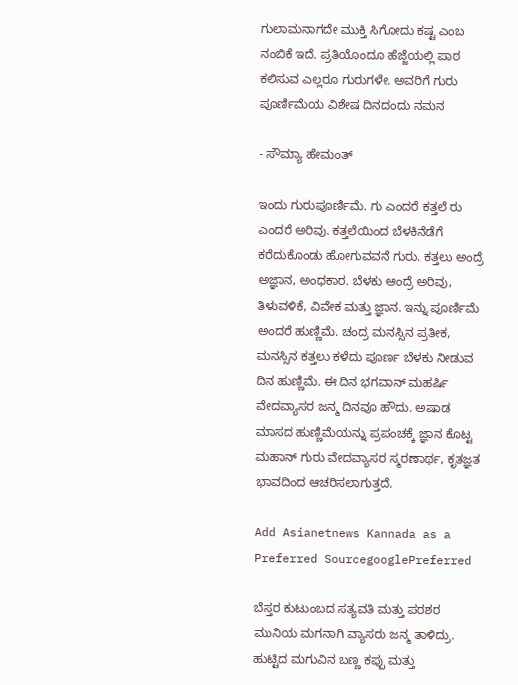ಗುಲಾಮನಾಗದೇ ಮುಕ್ತಿ ಸಿಗೋದು ಕಷ್ಟ ಎಂಬ ನಂಬಿಕೆ ಇದೆ. ಪ್ರತಿಯೊಂದೂ ಹೆಜ್ಜೆಯಲ್ಲಿ ಪಾಠ ಕಲಿಸುವ ಎಲ್ಲರೂ ಗುರುಗಳೇ. ಅವರಿಗೆ ಗುರು ಪೂರ್ಣಿಮೆಯ ವಿಶೇಷ ದಿನದಂದು ನಮನ

- ಸೌಮ್ಯಾ ಹೇಮಂತ್

ಇಂದು ಗುರುಪೂರ್ಣಿಮೆ. ಗು ಎಂದರೆ ಕತ್ತಲೆ ರು ಎಂದರೆ ಅರಿವು. ಕತ್ತಲೆಯಿಂದ ಬೆಳಕಿನೆಡೆಗೆ ಕರೆದುಕೊಂಡು ಹೋಗುವವನೆ ಗುರು. ಕತ್ತಲು ಅಂದ್ರೆ ಅಜ್ಞಾನ, ಅಂಧಕಾರ. ಬೆಳಕು ಆಂದ್ರೆ ಅರಿವು, ತಿಳುವಳಿಕೆ, ವಿವೇಕ ಮತ್ತು ಜ್ಞಾನ. ಇನ್ನು ಪೂರ್ಣಿಮೆ ಅಂದರೆ ಹುಣ್ಣಿಮೆ. ಚಂದ್ರ ಮನಸ್ಸಿನ ಪ್ರತೀಕ, ಮನಸ್ಸಿನ ಕತ್ತಲು ಕಳೆದು ಪೂರ್ಣ ಬೆಳಕು ನೀಡುವ ದಿನ ಹುಣ್ಣಿಮೆ. ಈ ದಿನ ಭಗವಾನ್ ಮಹರ್ಷಿ ವೇದವ್ಯಾಸರ ಜನ್ಮ ದಿನವೂ ಹೌದು. ಅಷಾಡ ಮಾಸದ ಹುಣ್ಣಿಮೆಯನ್ನು ಪ್ರಪಂಚಕ್ಕೆ ಜ್ಞಾನ ಕೊಟ್ಟ ಮಹಾನ್ ಗುರು ವೇದವ್ಯಾಸರ ಸ್ಮರಣಾರ್ಥ, ಕೃತಜ್ಞತ ಭಾವದಿಂದ ಆಚರಿಸಲಾಗುತ್ತದೆ.

Add Asianetnews Kannada as a Preferred SourcegooglePreferred

ಬೆಸ್ತರ ಕುಟುಂಬದ ಸತ್ಯವತಿ ಮತ್ತು ಪರಶರ ಮುನಿಯ ಮಗನಾಗಿ ವ್ಯಾಸರು ಜನ್ಮ ತಾಳಿದ್ರು. ಹುಟ್ಟಿದ ಮಗುವಿನ ಬಣ್ಣ ಕಪ್ಪು ಮತ್ತು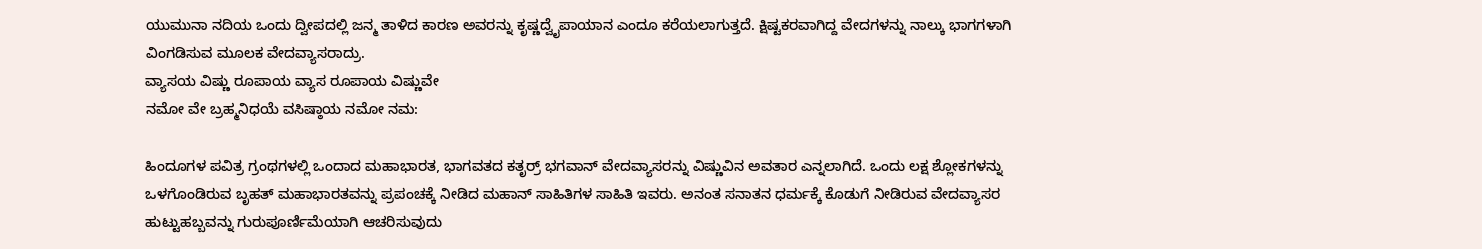ಯುಮುನಾ ನದಿಯ ಒಂದು ದ್ವೀಪದಲ್ಲಿ ಜನ್ಮ ತಾಳಿದ ಕಾರಣ ಅವರನ್ನು ಕೃಷ್ಣದ್ವೈಪಾಯಾನ ಎಂದೂ ಕರೆಯಲಾಗುತ್ತದೆ. ಕ್ಷಿಷ್ಟಕರವಾಗಿದ್ದ ವೇದಗಳನ್ನು ನಾಲ್ಕು ಭಾಗಗಳಾಗಿ ವಿಂಗಡಿಸುವ ಮೂಲಕ ವೇದವ್ಯಾಸರಾದ್ರು.
ವ್ಯಾಸಯ ವಿಷ್ಣು ರೂಪಾಯ ವ್ಯಾಸ ರೂಪಾಯ ವಿಷ್ಣುವೇ
ನಮೋ ವೇ ಬ್ರಹ್ಮನಿಧಯೆ ವಸಿಷ್ಠಾಯ ನಮೋ ನಮ:

ಹಿಂದೂಗಳ ಪವಿತ್ರ ಗ್ರಂಥಗಳಲ್ಲಿ ಒಂದಾದ ಮಹಾಭಾರತ, ಭಾಗವತದ ಕತೃರ್ರ್ ಭಗವಾನ್ ವೇದವ್ಯಾಸರನ್ನು ವಿಷ್ಣುವಿನ ಅವತಾರ ಎನ್ನಲಾಗಿದೆ. ಒಂದು ಲಕ್ಷ ಶ್ಲೋಕಗಳನ್ನು ಒಳಗೊಂಡಿರುವ ಬೃಹತ್ ಮಹಾಭಾರತವನ್ನು ಪ್ರಪಂಚಕ್ಕೆ ನೀಡಿದ ಮಹಾನ್ ಸಾಹಿತಿಗಳ ಸಾಹಿತಿ ಇವರು. ಅನಂತ ಸನಾತನ ಧರ್ಮಕ್ಕೆ ಕೊಡುಗೆ ನೀಡಿರುವ ವೇದವ್ಯಾಸರ ಹುಟ್ಟುಹಬ್ಬವನ್ನು ಗುರುಪೂರ್ಣಿಮೆಯಾಗಿ ಆಚರಿಸುವುದು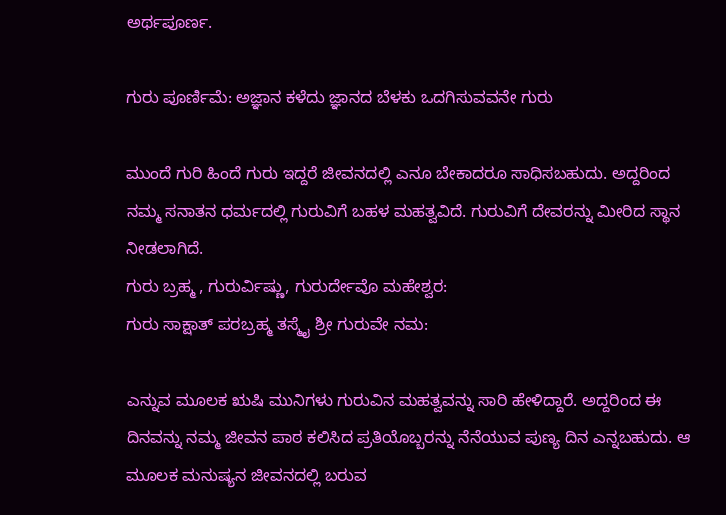ಅರ್ಥಪೂರ್ಣ.

ಗುರು ಪೂರ್ಣಿಮೆ: ಅಜ್ಞಾನ ಕಳೆದು ಜ್ಞಾನದ ಬೆಳಕು ಒದಗಿಸುವವನೇ ಗುರು

ಮುಂದೆ ಗುರಿ ಹಿಂದೆ ಗುರು ಇದ್ದರೆ ಜೀವನದಲ್ಲಿ ಎನೂ ಬೇಕಾದರೂ ಸಾಧಿಸಬಹುದು. ಅದ್ದರಿಂದ ನಮ್ಮ ಸನಾತನ ಧರ್ಮದಲ್ಲಿ ಗುರುವಿಗೆ ಬಹಳ ಮಹತ್ವವಿದೆ. ಗುರುವಿಗೆ ದೇವರನ್ನು ಮೀರಿದ ಸ್ಥಾನ ನೀಡಲಾಗಿದೆ.
ಗುರು ಬ್ರಹ್ಮ , ಗುರುರ್ವಿಷ್ಣು, ಗುರುರ್ದೇವೊ ಮಹೇಶ್ವರ:
ಗುರು ಸಾಕ್ಷಾತ್ ಪರಬ್ರಹ್ಮ ತಸ್ಮೈ ಶ್ರೀ ಗುರುವೇ ನಮ:

ಎನ್ನುವ ಮೂಲಕ ಋಷಿ ಮುನಿಗಳು ಗುರುವಿನ ಮಹತ್ವವನ್ನು ಸಾರಿ ಹೇಳಿದ್ದಾರೆ. ಅದ್ದರಿಂದ ಈ ದಿನವನ್ನು ನಮ್ಮ ಜೀವನ ಪಾಠ ಕಲಿಸಿದ ಪ್ರತಿಯೊಬ್ಬರನ್ನು ನೆನೆಯುವ ಪುಣ್ಯ ದಿನ ಎನ್ನಬಹುದು. ಆ ಮೂಲಕ ಮನುಷ್ಯನ ಜೀವನದಲ್ಲಿ ಬರುವ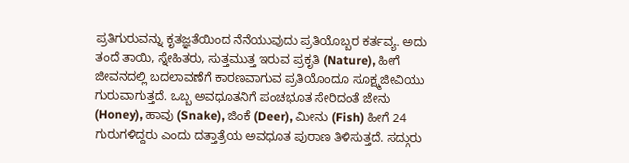ಪ್ರತಿಗುರುವನ್ನು ಕೃತಜ್ಞತೆಯಿಂದ ನೆನೆಯುವುದು ಪ್ರತಿಯೊಬ್ಬರ ಕರ್ತವ್ಯ. ಅದು ತಂದೆ ತಾಯಿ, ಸ್ನೇಹಿತರು, ಸುತ್ತಮುತ್ತ ಇರುವ ಪ್ರಕೃತಿ (Nature), ಹೀಗೆ ಜೀವನದಲ್ಲಿ ಬದಲಾವಣೆಗೆ ಕಾರಣವಾಗುವ ಪ್ರತಿಯೊಂದೂ ಸೂಕ್ಷ್ಮಜೀವಿಯು ಗುರುವಾಗುತ್ತದೆ. ಒಬ್ಬ ಅವಧೂತನಿಗೆ ಪಂಚಭೂತ ಸೇರಿದಂತೆ ಜೇನು (Honey), ಹಾವು (Snake), ಜಿಂಕೆ (Deer), ಮೀನು (Fish) ಹೀಗೆ 24 ಗುರುಗಳಿದ್ದರು ಎಂದು ದತ್ತಾತ್ರೆಯ ಅವಧೂತ ಪುರಾಣ ತಿಳಿಸುತ್ತದೆ. ಸದ್ಗುರು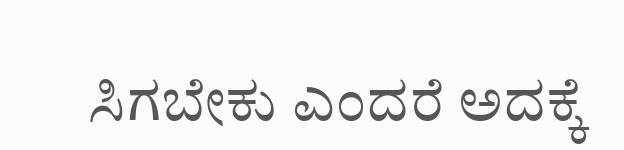ಸಿಗಬೇಕು ಎಂದರೆ ಅದಕ್ಕೆ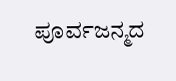ಪೂರ್ವಜನ್ಮದ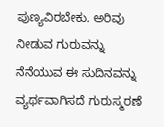ಪುಣ್ಯವಿರಬೇಕು. ಅರಿವು ನೀಡುವ ಗುರುವನ್ನು ನೆನೆಯುವ ಈ ಸುದಿನವನ್ನು ವ್ಯರ್ಥವಾಗಿಸದೆ ಗುರುಸ್ಮರಣೆ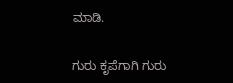ಮಾಡಿ.

ಗುರು ಕೃಪೆಗಾಗಿ ಗುರು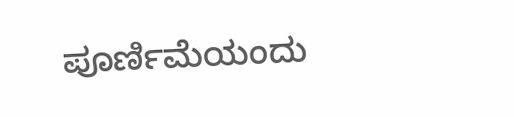ಪೂರ್ಣಿಮೆಯಂದು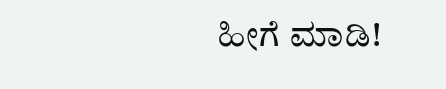ಹೀಗೆ ಮಾಡಿ!